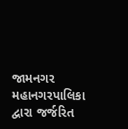જામનગર મહાનગરપાલિકા દ્વારા જર્જરિત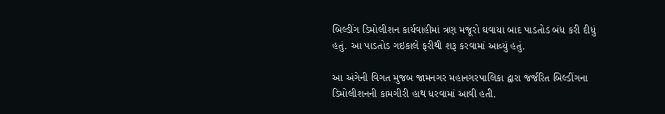બિલ્ડીંગ ડિમોલીશન કાર્યવાહીમાં ત્રણ મજૂરો ઘવાયા બાદ પાડતોડ બંધ કરી દીધું હતું. આ પાડતોડ ગઇકાલે ફરીથી શરૂ કરવામાં આવ્યું હતું.

આ અંગેની વિગત મુજબ જામનગર મહાનગરપાલિકા દ્વારા જર્જરિત બિલ્ડીંગના ડિમોલીશનની કામગીરી હાથ ધરવામાં આવી હતી.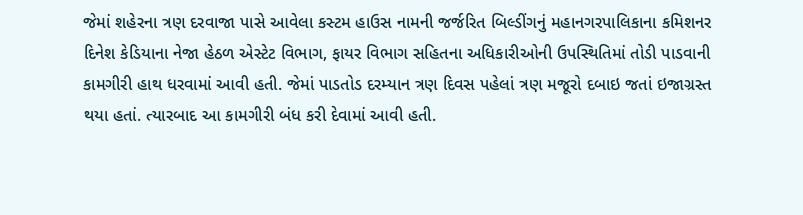જેમાં શહેરના ત્રણ દરવાજા પાસે આવેલા કસ્ટમ હાઉસ નામની જર્જરિત બિલ્ડીંગનું મહાનગરપાલિકાના કમિશનર દિનેશ કેડિયાના નેજા હેઠળ એસ્ટેટ વિભાગ, ફાયર વિભાગ સહિતના અધિકારીઓની ઉપસ્થિતિમાં તોડી પાડવાની કામગીરી હાથ ધરવામાં આવી હતી. જેમાં પાડતોડ દરમ્યાન ત્રણ દિવસ પહેલાં ત્રણ મજૂરો દબાઇ જતાં ઇજાગ્રસ્ત થયા હતાં. ત્યારબાદ આ કામગીરી બંધ કરી દેવામાં આવી હતી.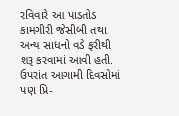રવિવારે આ પાડતોડ કામગીરી જેસીબી તથા અન્ય સાધનો વડે ફરીથી શરૂ કરવામાં આવી હતી. ઉપરાંત આગામી દિવસોમાં પણ પ્રિ-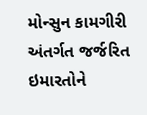મોન્સુન કામગીરી અંતર્ગત જર્જરિત ઇમારતોને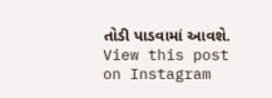તોડી પાડવામાં આવશે.
View this post on Instagram